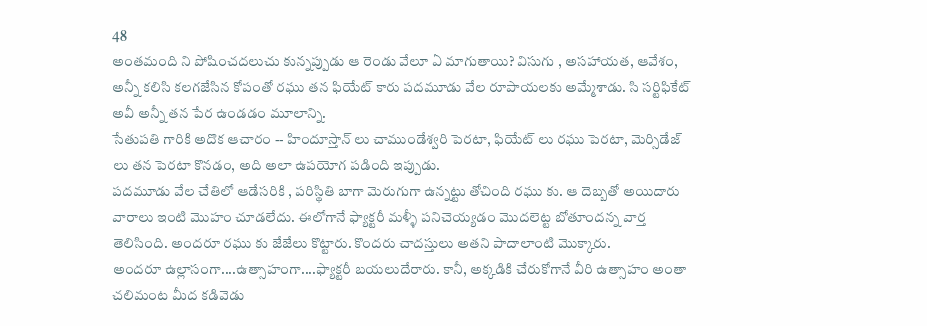48
అంతమంది ని పోషించదలుచు కున్నప్పుడు ఆ రెండు వేలూ ఏ మాగుతాయి? విసుగు , అసహాయత, ఆవేశం, అన్నీ కలిసి కలగజేసిన కోపంతో రఘు తన ఫియేట్ కారు పదమూడు వేల రూపాయలకు అమ్మేశాడు. సి సర్టిఫికేట్ అవీ అన్నీ తన పేర ఉండడం మూలాన్ని.
సేతుపతి గారికి అదొక ఆచారం -- హిందూస్తాన్ లు చాముండేశ్వరి పెరటా, ఫియేట్ లు రఘు పెరటా, మెర్సిడేజ్ లు తన పెరటా కొనడం, అది అలా ఉపయోగ పడింది ఇప్పుడు.
పదమూడు వేల చేతిలో ఆడేసరికి , పరిస్థితి బాగా మెరుగుగా ఉన్నట్టు తోచింది రఘు కు. ఆ దెబ్బతో అయిదారు వారాలు ఇంటి మొహం చూడలేదు. ఈలోగానే ఫ్యాక్టరీ మళ్ళీ పనిచెయ్యడం మొదలెట్ట బోతూందన్న వార్త తెలిసింది. అందరూ రఘు కు జేజేలు కొట్టారు. కొందరు చాదస్తులు అతని పాదాలాంటి మొక్కారు.
అందరూ ఉల్లాసంగా....ఉత్సాహంగా....ఫ్యాక్టరీ బయలుదేరారు. కానీ, అక్కడికి చేరుకోగానే వీరి ఉత్సాహం అంతా చలిమంట మీద కడివెడు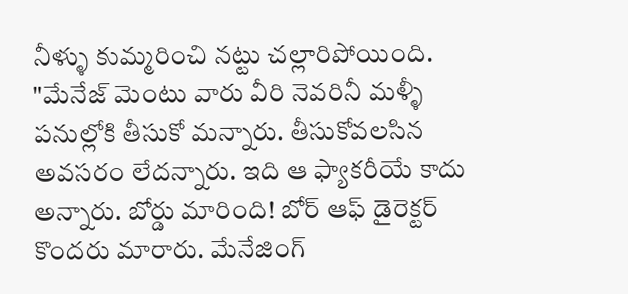నీళ్ళు కుమ్మరించి నట్టు చల్లారిపోయింది.
"మేనేజ్ మెంటు వారు వీరి నెవరినీ మళ్ళీ పనుల్లోకి తీసుకో మన్నారు. తీసుకోవలసిన అవసరం లేదన్నారు. ఇది ఆ ఫ్యాకరీయే కాదు అన్నారు. బోర్డు మారింది! బోర్ ఆఫ్ డైరెక్టర్ కొందరు మారారు. మేనేజింగ్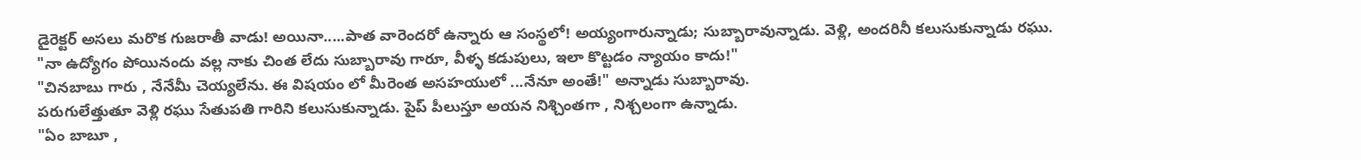డైరెక్టర్ అసలు మరొక గుజరాతీ వాడు! అయినా.....పాత వారెందరో ఉన్నారు ఆ సంస్థలో! అయ్యంగారున్నాడు; సుబ్బారావున్నాడు. వెళ్లి, అందరినీ కలుసుకున్నాడు రఘు.
"నా ఉద్యోగం పోయినందు వల్ల నాకు చింత లేదు సుబ్బారావు గారూ, వీళ్ళ కడుపులు, ఇలా కొట్టడం న్యాయం కాదు!"
"చినబాబు గారు , నేనేమీ చెయ్యలేను. ఈ విషయం లో మీరెంత అసహయులో ...నేనూ అంతే!" అన్నాడు సుబ్బారావు.
పరుగులేత్తుతూ వెళ్లి రఘు సేతుపతి గారిని కలుసుకున్నాడు. పైప్ పీలుస్తూ అయన నిశ్చింతగా , నిశ్చలంగా ఉన్నాడు.
"ఏం బాబూ ,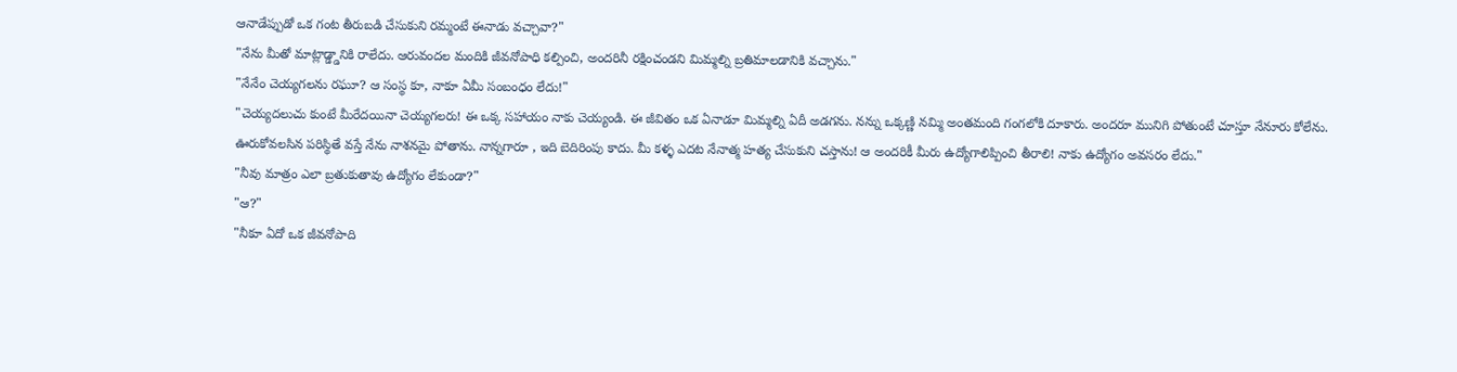ఆనాడేప్పుడో ఒక గంట తీరుబడి చేసుకుని రమ్మంటే ఈనాడు వచ్చావా?"
"నేను మీతో మాట్లాడ్డ్డానికి రాలేదు. ఆరువందల మందికి జీవనోపాధి కల్పించి, అందరినీ రక్షించండని మిమ్మల్ని బ్రతిమాలడానికి వచ్చాను."
"నేనేం చెయ్యగలను రఘూ? ఆ సంస్థ కూ, నాకూ ఏమీ సంబంధం లేదు!"
"చెయ్యదలుచు కుంటే మీరేదయినా చెయ్యగలరు! ఈ ఒక్క సహాయం నాకు చెయ్యండి. ఈ జీవితం ఒక ఏనాడూ మిమ్మల్ని ఏదీ అడగను. నన్ను ఒక్కణ్ణి నమ్మి అంతమంది గంగలోకి దూకారు. అందరూ మునిగి పోతుంటే చూస్తూ నేనూరు కోలేను. ఊరుకోవలసిన పరిస్థితే వస్తే నేను నాశనమై పోతాను. నాన్నగారూ , ఇది బెదిరింపు కాదు. మీ కళ్ళ ఎదట నేనాత్మ హత్య చేసుకుని చస్తాను! ఆ అందరికీ మీరు ఉద్యోగాలిప్పించి తీరాలి! నాకు ఉద్యోగం అవసరం లేదు."
"నీవు మాత్రం ఎలా బ్రతుకుతావు ఉద్యోగం లేకుండా?"
"ఆ?"
"నీకూ ఏదో ఒక జీవనోపాది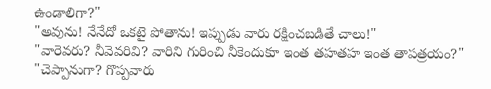ఉండాలిగా?"
"అవును! నేనేదో ఒకటై పోతాను! ఇప్పుడు వారు రక్షించబడితే చాలు!"
"వారెవరు? నీవెవరివి? వారిని గురించి నీకెందుకూ ఇంత తహతహ ఇంత తాపత్రయం?"
"చెప్పానుగా? గొప్పవారు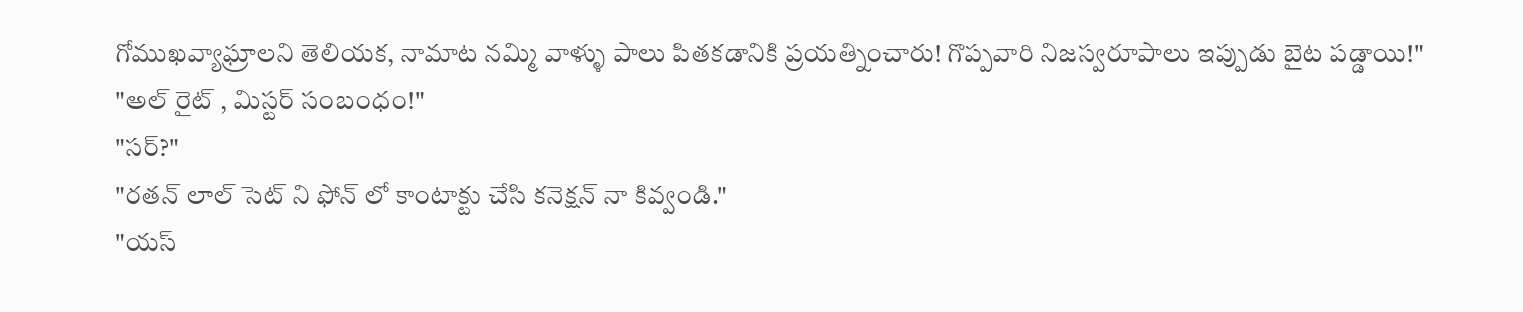గోముఖవ్యాఘ్రాలని తెలియక, నామాట నమ్మి వాళ్ళు పాలు పితకడానికి ప్రయత్నించారు! గొప్పవారి నిజస్వరూపాలు ఇప్పుడు బైట పడ్డాయి!"
"అల్ రైట్ , మిస్టర్ సంబంధం!"
"సర్?"
"రతన్ లాల్ సెట్ ని ఫోన్ లో కాంటాక్టు చేసి కనెక్షన్ నా కివ్వండి."
"యస్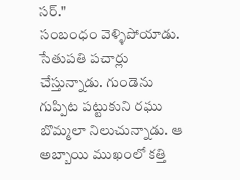సర్."
సంబంధం వెళ్ళిపోయాడు. సేతుపతి పచార్లు చేస్తున్నాడు. గుండెను గుప్పిట పట్టుకుని రఘు బొమ్మలా నిలుచున్నాడు. ఆ అబ్బాయి ముఖంలో కత్తి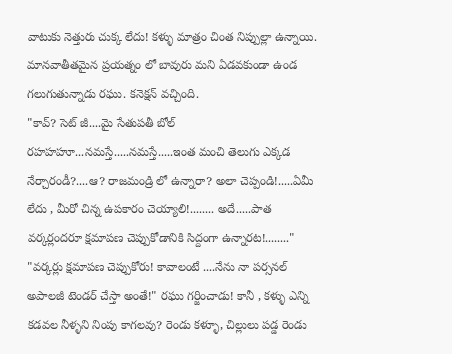వాటుకు నెత్తురు చుక్క లేదు! కళ్ళు మాత్రం చింత నిప్పుల్లా ఉన్నాయి. మానవాతీతమైన ప్రయత్నం లో బావురు మని ఏడవకుండా ఉండ గలుగుతున్నాడు రఘు. కనెక్షన్ వచ్చింది.
"కావ్? సెట్ జీ....మై సేతుపతీ బోల్ రహహహూ...నమస్తే.....నమస్తే.....ఇంత మంచి తెలుగు ఎక్కడ నేర్చారండీ?....ఆ? రాజమండ్రి లో ఉన్నారా? అలా చెప్పండి!.....ఏమీ లేదు , మీరో చిన్న ఉపకారం చెయ్యాలి!........ అదే.....పాత వర్కర్లందరూ క్షమాపణ చెప్పుకోడానికి సిద్దంగా ఉన్నారట!........"
"వర్కర్లు క్షమాపణ చెప్పుకోరు! కావాలంటే ....నేను నా పర్సనల్ అపాలజీ టెండర్ చేస్తా అంతే!" రఘు గర్జించాడు! కానీ , కళ్ళు ఎన్ని కడవల నీళ్ళని నింపు కాగలవు? రెండు కళ్ళూ, చిల్లులు పడ్డ రెండు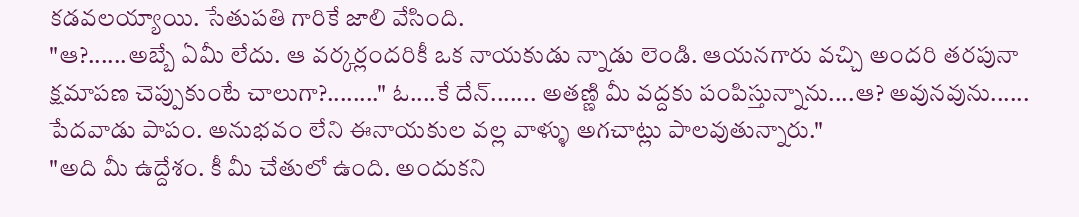కడవలయ్యాయి. సేతుపతి గారికే జాలి వేసింది.
"ఆ?......అబ్బే ఏమీ లేదు. ఆ వర్కర్లందరికీ ఒక నాయకుడు న్నాడు లెండి. ఆయనగారు వచ్చి అందరి తరపునా క్షమాపణ చెప్పుకుంటే చాలుగా?........" ఓ....కే దేన్....... అతణ్ణి మీ వద్దకు పంపిస్తున్నాను....ఆ? అవునవును...... పేదవాడు పాపం. అనుభవం లేని ఈనాయకుల వల్ల వాళ్ళు అగచాట్లు పాలవుతున్నారు."
"అది మీ ఉద్దేశం. కీ మీ చేతులో ఉంది. అందుకని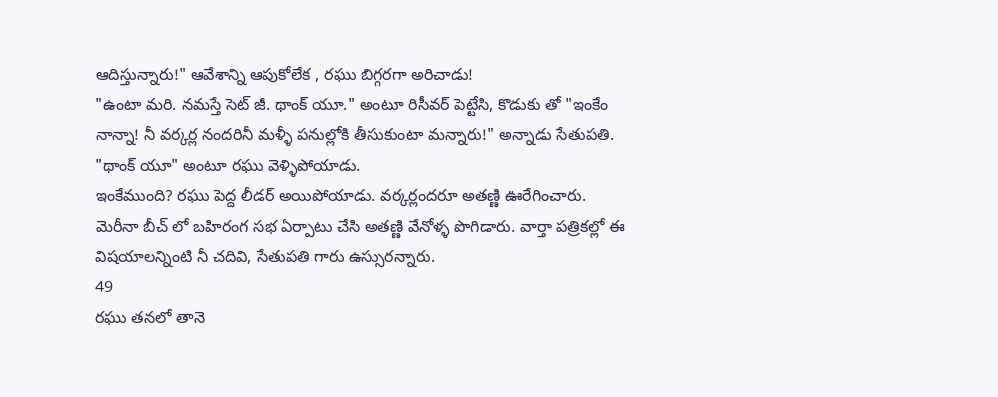ఆదిస్తున్నారు!" ఆవేశాన్ని ఆపుకోలేక , రఘు బిగ్గరగా అరిచాడు!
"ఉంటా మరి. నమస్తే సెట్ జీ. థాంక్ యూ." అంటూ రిసీవర్ పెట్టేసి, కొడుకు తో "ఇంకేం నాన్నా! నీ వర్కర్ల నందరినీ మళ్ళీ పనుల్లోకి తీసుకుంటా మన్నారు!" అన్నాడు సేతుపతి.
"థాంక్ యూ" అంటూ రఘు వెళ్ళిపోయాడు.
ఇంకేముంది? రఘు పెద్ద లీడర్ అయిపోయాడు. వర్కర్లందరూ అతణ్ణి ఊరేగించారు. మెరీనా బీచ్ లో బహిరంగ సభ ఏర్పాటు చేసి అతణ్ణి వేనోళ్ళ పొగిడారు. వార్తా పత్రికల్లో ఈ విషయాలన్నింటి నీ చదివి, సేతుపతి గారు ఉస్సురన్నారు.
49
రఘు తనలో తానె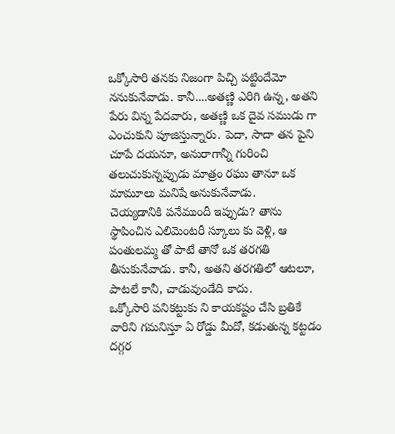ఒక్కోసారి తనకు నిజంగా పిచ్చి పట్టిందేమో ననుకునేవాడు. కానీ....అతణ్ణి ఎరిగి ఉన్న, అతని పేరు విన్న పేదవారు, అతణ్ణి ఒక దైవ సముడు గా ఎంచుకుని పూజిస్తున్నారు. పెదా, సాదా తన పైని చూపే దయనూ, అనురాగాన్నీ గురించి తలుచుకున్నప్పుడు మాత్రం రఘు తానూ ఒక మామూలు మనిషే అనుకునేవాడు.
చెయ్యడానికి పనేముందీ ఇప్పుడు? తాను స్థాపించిన ఎలిమెంటరీ స్కూలు కు వెళ్లి, ఆ పంతులమ్మ తో పాటే తానో ఒక తరగతి తీసుకునేవాడు. కానీ, అతని తరగతిలో ఆటలూ, పాటలే కానీ, చాడువుండేది కాదు.
ఒక్కోసారి పనికట్టుకు ని కాయకష్టం చేసి బ్రతికే వారిని గమనిస్తూ ఏ రోడ్డు మీదో, కడుతున్న కట్టడం దగ్గర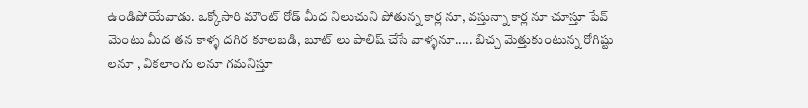ఉండిపోయేవాడు. ఒక్కోసారి మౌంట్ రోడ్ మీద నిలుచుని పోతున్న కార్ల నూ, వస్తున్నా కార్ల నూ చూస్తూ పేవ్ మెంటు మీద తన కాళ్ళ దగిర కూలబడి, బూట్ లు పాలిష్ చేసే వాళ్ళనూ..... బిచ్చ మెత్తుకుంటున్న రోగిష్టు లనూ , వికలాంగు లనూ గమనిస్తూ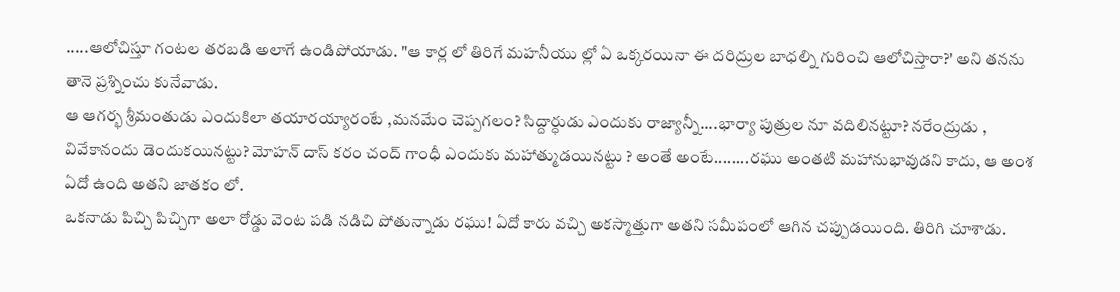.....ఆలోచిస్తూ గంటల తరబడి అలాగే ఉండిపోయాడు. "ఆ కార్ల లో తిరిగే మహనీయు ల్లో ఏ ఒక్కరయినా ఈ దరిద్రుల బాధల్ని గురించి ఆలోచిస్తారా?' అని తనను తానె ప్రశ్నించు కునేవాడు.
ఆ ఆగర్భ శ్రీమంతుడు ఎందుకిలా తయారయ్యారంటే ,మనమేం చెప్పగలం? సిద్దార్ధుడు ఎందుకు రాజ్యాన్నీ....భార్యా పుత్రుల నూ వదిలినట్టూ? నరేంద్రుడు , వివేకానందు డెందుకయినట్టు? మోహన్ దాస్ కరం చంద్ గాంధీ ఎందుకు మహాత్ముడయినట్టు ? అంతే అంటే........రఘు అంతటి మహానుభావుడని కాదు, ఆ అంశ ఏదో ఉంది అతని జాతకం లో.
ఒకనాడు పిచ్చి పిచ్చిగా అలా రోడ్డు వెంట పడి నడిచి పోతున్నాడు రఘు! ఏదో కారు వచ్చి అకస్మాత్తుగా అతని సమీపంలో ఆగిన చప్పుడయింది. తిరిగి చూశాడు.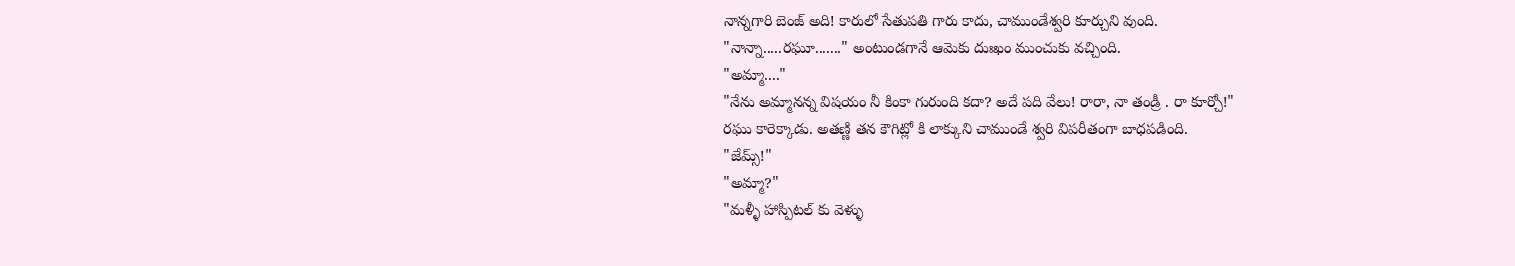నాన్నగారి బెంజ్ అది! కారులో సేతుపతి గారు కాదు, చాముండేశ్వరి కూర్చుని వుంది.
"నాన్నా.....రఘూ......." అంటుండగానే ఆమెకు దుఃఖం ముంచుకు వచ్చింది.
"అమ్మా...."
"నేను అమ్మానన్న విషయం నీ కింకా గురుంది కదా? అదే పది వేలు! రారా, నా తండ్రీ . రా కూర్చో!"
రఘు కారెక్కాడు. అతణ్ణి తన కౌగిట్లో కి లాక్కుని చాముండే శ్వరి విపరీతంగా బాధపడింది.
"జేమ్స్!"
"అమ్మా?"
"మళ్ళీ హాస్పిటల్ కు వెళ్ళు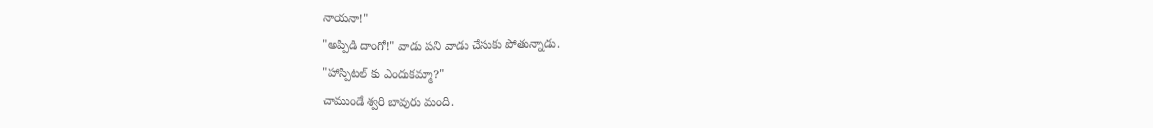నాయనా!"
"అప్పిడి దాంగో!" వాడు పని వాడు చేసుకు పోతున్నాడు.
"హాస్పిటల్ కు ఎందుకమ్మా?"
చాముండే శ్వరి బావురు మంది.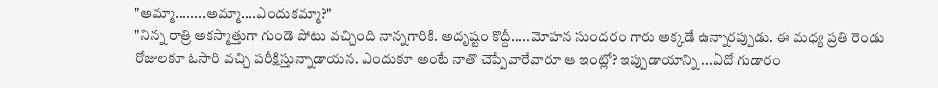"అమ్మా........అమ్మా....ఎందుకమ్మా?"
"నిన్న రాత్రి అకస్మాత్తుగా గుండె పోటు వచ్చింది నాన్నగారికి. అదృష్టం కొద్దీ.....మోహన సుందరం గారు అక్కడే ఉన్నారప్పుడు. ఈ మధ్య ప్రతి రెండు రోజులకూ ఓసారి వచ్చి పరీక్షిస్తున్నాడాయన. ఎందుకూ అంటే నాతొ చెప్పేవారేవారూ ఆ ఇంట్లో? ఇప్పుడాయాన్ని ...ఏదో గుడారం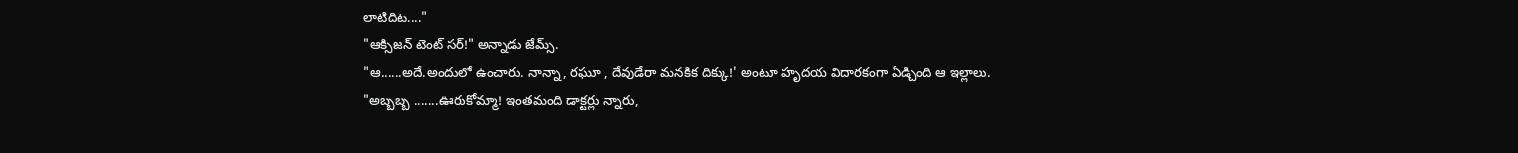లాటిదిట...."
"ఆక్సిజన్ టెంట్ సర్!" అన్నాడు జేమ్స్.
"ఆ......అదే.అందులో ఉంచారు. నాన్నా, రఘూ , దేవుడేరా మనకిక దిక్కు!' అంటూ హృదయ విదారకంగా ఏడ్చింది ఆ ఇల్లాలు.
"అబ్బబ్బ .......ఊరుకోమ్మా! ఇంతమంది డాక్టర్లు న్నారు,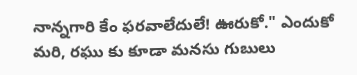నాన్నగారి కేం ఫరవాలేదులే! ఊరుకో." ఎందుకో మరి, రఘు కు కూడా మనసు గుబులు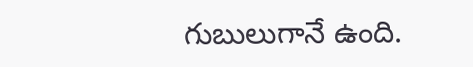గుబులుగానే ఉంది.